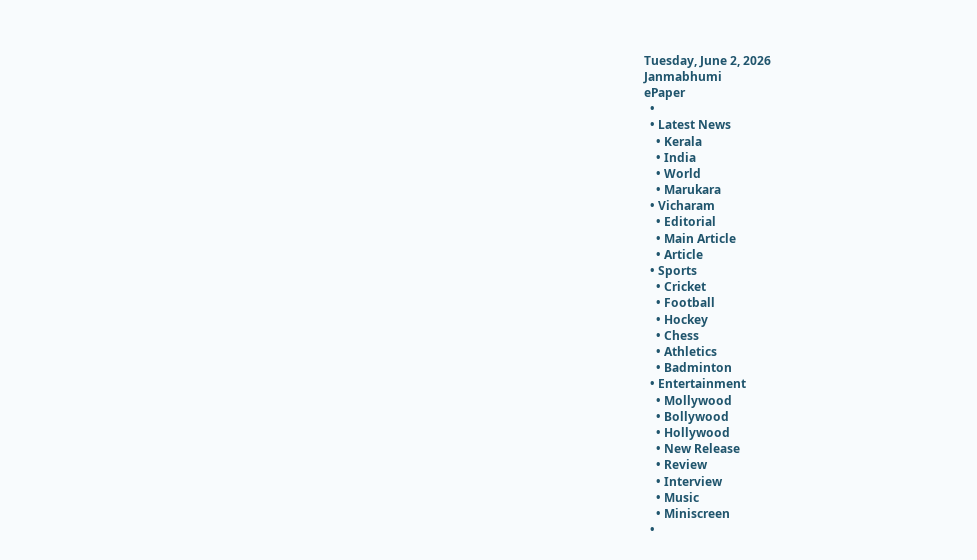Tuesday, June 2, 2026
Janmabhumi
ePaper
  •
  • Latest News
    • Kerala
    • India
    • World
    • Marukara
  • Vicharam
    • Editorial
    • Main Article
    • Article
  • Sports
    • Cricket
    • Football
    • Hockey
    • Chess
    • Athletics
    • Badminton
  • Entertainment
    • Mollywood
    • Bollywood
    • Hollywood
    • New Release
    • Review
    • Interview
    • Music
    • Miniscreen
  •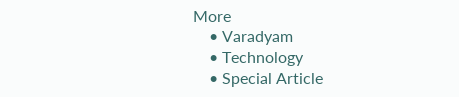More
    • Varadyam
    • Technology
    • Special Article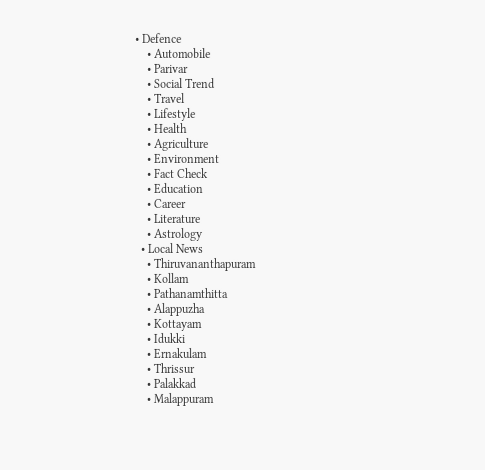• Defence
    • Automobile
    • Parivar
    • Social Trend
    • Travel
    • Lifestyle
    • Health
    • Agriculture
    • Environment
    • Fact Check
    • Education
    • Career
    • Literature
    • Astrology
  • Local News
    • Thiruvananthapuram
    • Kollam
    • Pathanamthitta
    • Alappuzha
    • Kottayam
    • Idukki
    • Ernakulam
    • Thrissur
    • Palakkad
    • Malappuram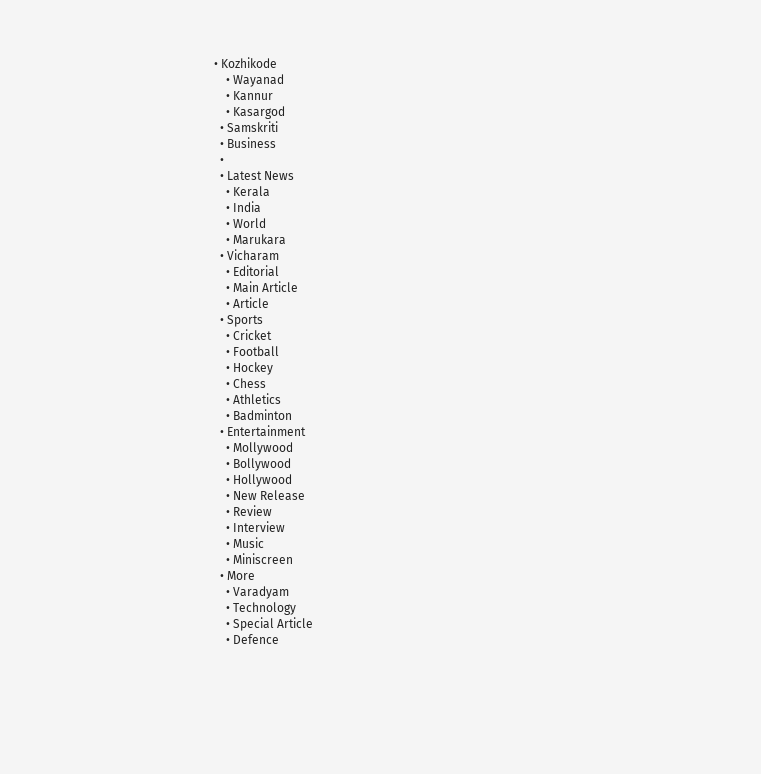• Kozhikode
    • Wayanad
    • Kannur
    • Kasargod
  • Samskriti
  • Business
  •
  • Latest News
    • Kerala
    • India
    • World
    • Marukara
  • Vicharam
    • Editorial
    • Main Article
    • Article
  • Sports
    • Cricket
    • Football
    • Hockey
    • Chess
    • Athletics
    • Badminton
  • Entertainment
    • Mollywood
    • Bollywood
    • Hollywood
    • New Release
    • Review
    • Interview
    • Music
    • Miniscreen
  • More
    • Varadyam
    • Technology
    • Special Article
    • Defence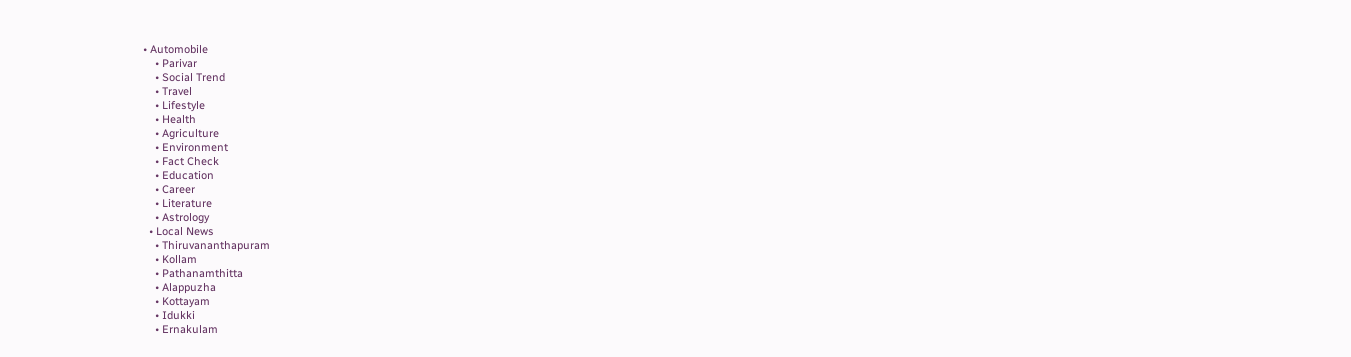• Automobile
    • Parivar
    • Social Trend
    • Travel
    • Lifestyle
    • Health
    • Agriculture
    • Environment
    • Fact Check
    • Education
    • Career
    • Literature
    • Astrology
  • Local News
    • Thiruvananthapuram
    • Kollam
    • Pathanamthitta
    • Alappuzha
    • Kottayam
    • Idukki
    • Ernakulam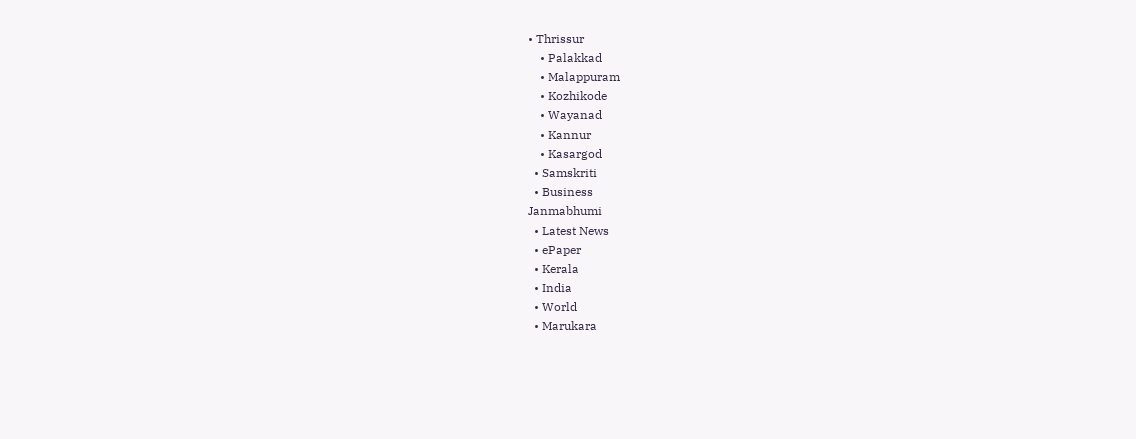• Thrissur
    • Palakkad
    • Malappuram
    • Kozhikode
    • Wayanad
    • Kannur
    • Kasargod
  • Samskriti
  • Business
Janmabhumi
  • Latest News
  • ePaper
  • Kerala
  • India
  • World
  • Marukara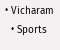• Vicharam
  • Sports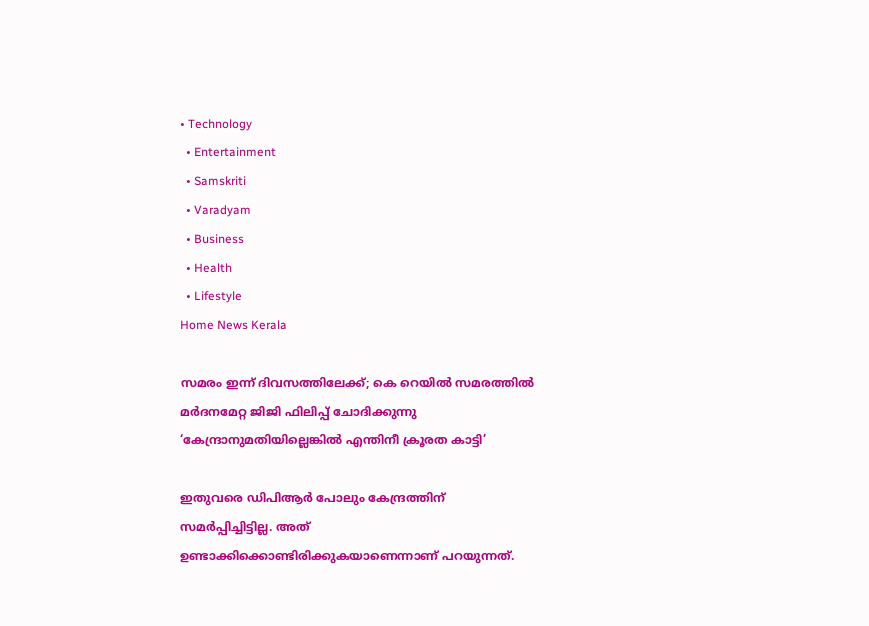• Technology
  • Entertainment
  • Samskriti
  • Varadyam
  • Business
  • Health
  • Lifestyle
Home News Kerala

സമരം ഇന്ന് ദിവസത്തിലേക്ക്; കെ റെയില്‍ സമരത്തില്‍ മര്‍ദനമേറ്റ ജിജി ഫിലിപ്പ് ചോദിക്കുന്നു ‘കേന്ദ്രാനുമതിയില്ലെങ്കില്‍ എന്തിനീ ക്രൂരത കാട്ടി’

ഇതുവരെ ഡിപിആര്‍ പോലും കേന്ദ്രത്തിന് സമര്‍പ്പിച്ചിട്ടില്ല. അത് ഉണ്ടാക്കിക്കൊണ്ടിരിക്കുകയാണെന്നാണ് പറയുന്നത്.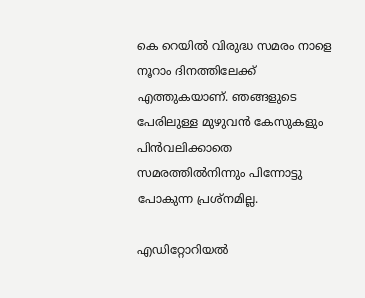കെ റെയില്‍ വിരുദ്ധ സമരം നാളെ നൂറാം ദിനത്തിലേക്ക് എത്തുകയാണ്. ഞങ്ങളുടെ പേരിലുള്ള മുഴുവന്‍ കേസുകളും പിന്‍വലിക്കാതെ സമരത്തില്‍നിന്നും പിന്നോട്ടു പോകുന്ന പ്രശ്നമില്ല.

എഡിറ്റോറിയൽ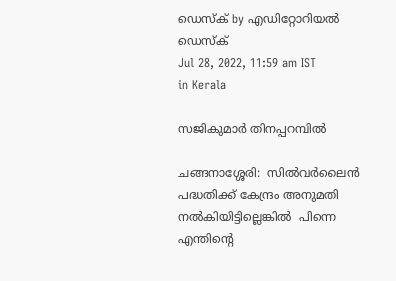ഡെസ്ക് by എഡിറ്റോറിയൽ ഡെസ്ക്
Jul 28, 2022, 11:59 am IST
in Kerala

സജികുമാര്‍ തിനപ്പറമ്പില്‍

ചങ്ങനാശ്ശേരി:  സില്‍വര്‍ലൈന്‍ പദ്ധതിക്ക് കേന്ദ്രം അനുമതി നല്‍കിയിട്ടില്ലെങ്കില്‍  പിന്നെ എന്തിന്റെ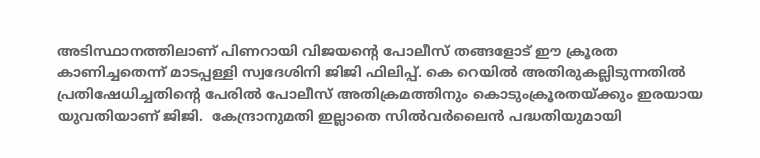അടിസ്ഥാനത്തിലാണ് പിണറായി വിജയന്റെ പോലീസ് തങ്ങളോട് ഈ ക്രൂരത കാണിച്ചതെന്ന് മാടപ്പള്ളി സ്വദേശിനി ജിജി ഫിലിപ്പ്. കെ റെയില്‍ അതിരുകല്ലിടുന്നതില്‍ പ്രതിഷേധിച്ചതിന്റെ പേരില്‍ പോലീസ് അതിക്രമത്തിനും കൊടുംക്രൂരതയ്‌ക്കും ഇരയായ യുവതിയാണ് ജിജി.  കേന്ദ്രാനുമതി ഇല്ലാതെ സില്‍വര്‍ലൈന്‍ പദ്ധതിയുമായി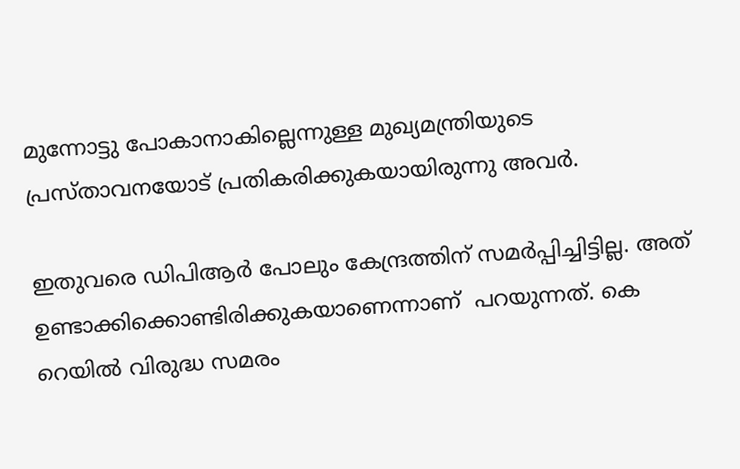മുന്നോട്ടു പോകാനാകില്ലെന്നുള്ള മുഖ്യമന്ത്രിയുടെ പ്രസ്താവനയോട് പ്രതികരിക്കുകയായിരുന്നു അവര്‍.

ഇതുവരെ ഡിപിആര്‍ പോലും കേന്ദ്രത്തിന് സമര്‍പ്പിച്ചിട്ടില്ല. അത് ഉണ്ടാക്കിക്കൊണ്ടിരിക്കുകയാണെന്നാണ്  പറയുന്നത്. കെ റെയില്‍ വിരുദ്ധ സമരം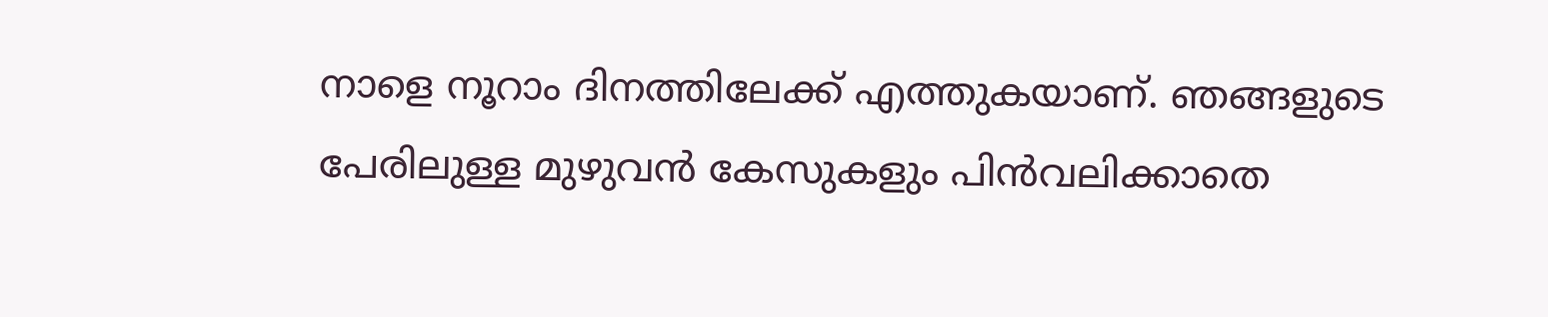നാളെ നൂറാം ദിനത്തിലേക്ക് എത്തുകയാണ്. ഞങ്ങളുടെ പേരിലുള്ള മുഴുവന്‍ കേസുകളും പിന്‍വലിക്കാതെ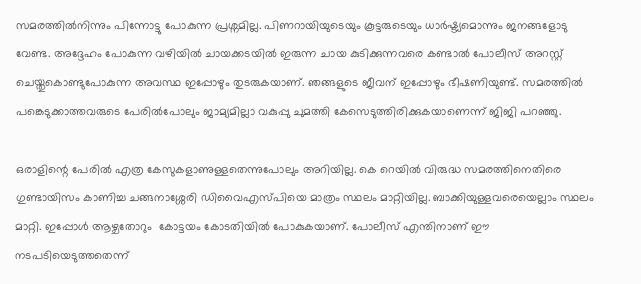സമരത്തില്‍നിന്നും പിന്നോട്ടു പോകുന്ന പ്രശ്നമില്ല. പിണറായിയുടെയും കൂട്ടരുടെയും ധാര്‍ഷ്ട്യമൊന്നും ജനങ്ങളോടു വേണ്ട. അദ്ദേഹം പോകുന്ന വഴിയില്‍ ചായക്കടയില്‍ ഇരുന്ന ചായ കുടിക്കുന്നവരെ കണ്ടാല്‍ പോലീസ് അറസ്റ്റ് ചെയ്തുകൊണ്ടുപോകുന്ന അവസ്ഥ ഇപ്പോഴും തുടരുകയാണ്. ഞങ്ങളുടെ ജീവന് ഇപ്പോഴും ഭീഷണിയുണ്ട്. സമരത്തില്‍ പങ്കെടുക്കാത്തവരുടെ പേരില്‍പോലും ജാമ്യമില്ലാ വകുപ്പു ചുമത്തി കേസെടുത്തിരിക്കുകയാണെന്ന് ജിജി പറഞ്ഞു.

ഒരാളിന്റെ പേരില്‍ എത്ര കേസുകളാണുള്ളതെന്നുപോലും അറിയില്ല. കെ റെയില്‍ വിരുദ്ധ സമരത്തിനെതിരെ ഗുണ്ടായിസം കാണിച്ച ചങ്ങനാശ്ശേരി ഡിവൈഎസ്പിയെ മാത്രം സ്ഥലം മാറ്റിയില്ല. ബാക്കിയുള്ളവരെയെല്ലാം സ്ഥലം മാറ്റി. ഇപ്പോള്‍ ആഴ്ചതോറും  കോട്ടയം കോടതിയില്‍ പോകുകയാണ്. പോലീസ് എന്തിനാണ് ഈ നടപടിയെടുത്തതെന്ന്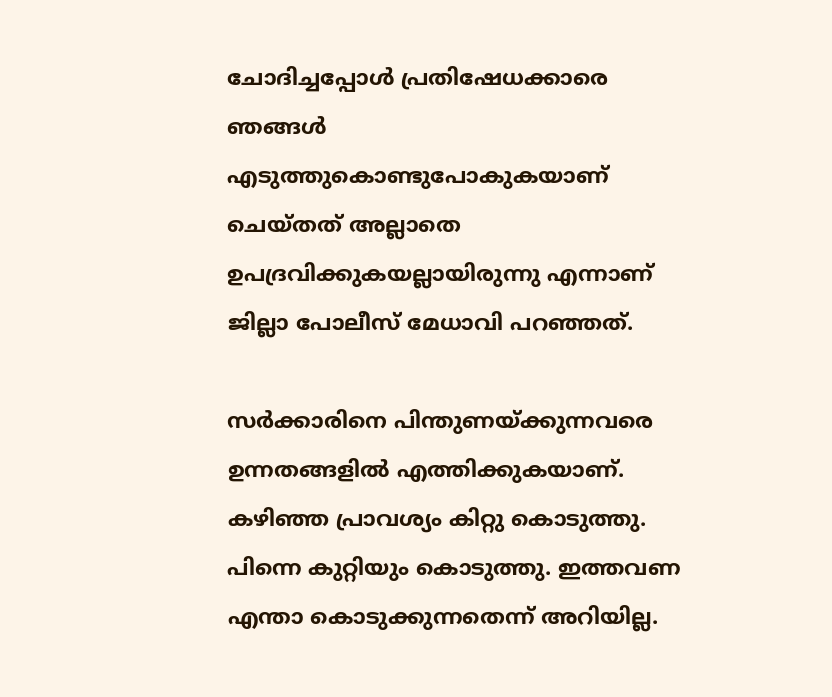ചോദിച്ചപ്പോള്‍ പ്രതിഷേധക്കാരെ ഞങ്ങള്‍ എടുത്തുകൊണ്ടുപോകുകയാണ് ചെയ്തത് അല്ലാതെ ഉപദ്രവിക്കുകയല്ലായിരുന്നു എന്നാണ് ജില്ലാ പോലീസ് മേധാവി പറഞ്ഞത്.

സര്‍ക്കാരിനെ പിന്തുണയ്‌ക്കുന്നവരെ ഉന്നതങ്ങളില്‍ എത്തിക്കുകയാണ്. കഴിഞ്ഞ പ്രാവശ്യം കിറ്റു കൊടുത്തു. പിന്നെ കുറ്റിയും കൊടുത്തു. ഇത്തവണ എന്താ കൊടുക്കുന്നതെന്ന് അറിയില്ല.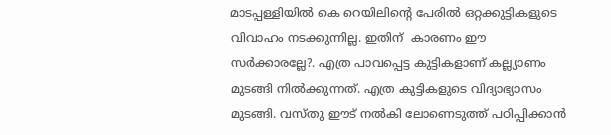മാടപ്പള്ളിയില്‍ കെ റെയിലിന്റെ പേരില്‍ ഒറ്റക്കുട്ടികളുടെ വിവാഹം നടക്കുന്നില്ല. ഇതിന്  കാരണം ഈ സര്‍ക്കാരല്ലേ?. എത്ര പാവപ്പെട്ട കുട്ടികളാണ് കല്ല്യാണം മുടങ്ങി നില്‍ക്കുന്നത്. എത്ര കുട്ടികളുടെ വിദ്യാഭ്യാസം മുടങ്ങി. വസ്തു ഈട് നല്‍കി ലോണെടുത്ത് പഠിപ്പിക്കാന്‍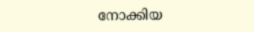നോക്കിയ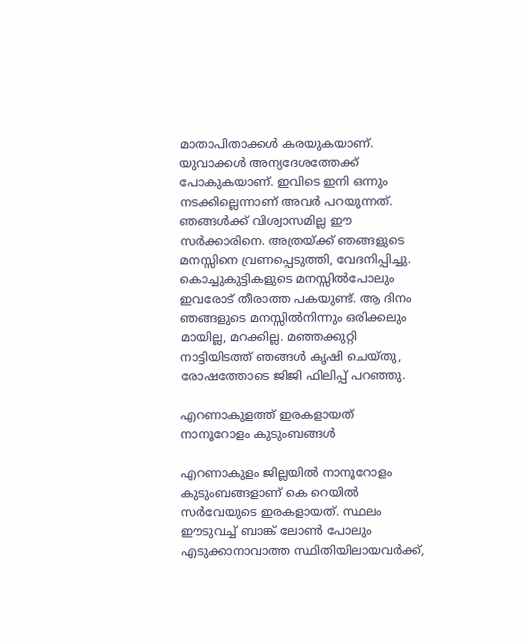മാതാപിതാക്കള്‍ കരയുകയാണ്. യുവാക്കള്‍ അന്യദേശത്തേക്ക് പോകുകയാണ്. ഇവിടെ ഇനി ഒന്നും നടക്കില്ലെന്നാണ് അവര്‍ പറയുന്നത്. ഞങ്ങള്‍ക്ക് വിശ്വാസമില്ല ഈ സര്‍ക്കാരിനെ. അത്രയ്‌ക്ക് ഞങ്ങളുടെ മനസ്സിനെ വ്രണപ്പെടുത്തി, വേദനിപ്പിച്ചു. കൊച്ചുകുട്ടികളുടെ മനസ്സില്‍പോലും ഇവരോട് തീരാത്ത പകയുണ്ട്. ആ ദിനം ഞങ്ങളുടെ മനസ്സില്‍നിന്നും ഒരിക്കലും മായില്ല, മറക്കില്ല. മഞ്ഞക്കുറ്റി നാട്ടിയിടത്ത് ഞങ്ങള്‍ കൃഷി ചെയ്തു, രോഷത്തോടെ ജിജി ഫിലിപ്പ് പറഞ്ഞു.

എറണാകുളത്ത് ഇരകളായത് നാനൂറോളം കുടുംബങ്ങള്‍

എറണാകുളം ജില്ലയില്‍ നാനൂറോളം കുടുംബങ്ങളാണ് കെ റെയില്‍ സര്‍വേയുടെ ഇരകളായത്. സ്ഥലം ഈടുവച്ച് ബാങ്ക് ലോണ്‍ പോലും എടുക്കാനാവാത്ത സ്ഥിതിയിലായവര്‍ക്ക്,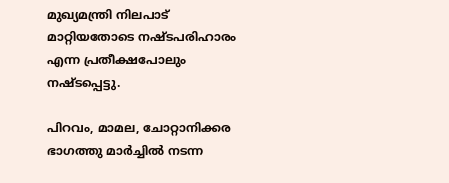മുഖ്യമന്ത്രി നിലപാട് മാറ്റിയതോടെ നഷ്ടപരിഹാരം എന്ന പ്രതീക്ഷപോലും നഷ്ടപ്പെട്ടു.

പിറവം, മാമല, ചോറ്റാനിക്കര ഭാഗത്തു മാര്‍ച്ചില്‍ നടന്ന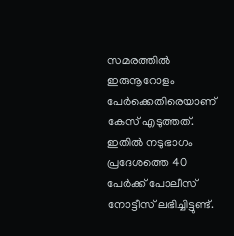സമരത്തില്‍ ഇരുനൂറോളം പേര്‍ക്കെതിരെയാണ് കേസ് എടുത്തത്. ഇതില്‍ നടുഭാഗം പ്രദേശത്തെ 40 പേര്‍ക്ക് പോലീസ് നോട്ടീസ് ലഭിച്ചിട്ടുണ്ട്.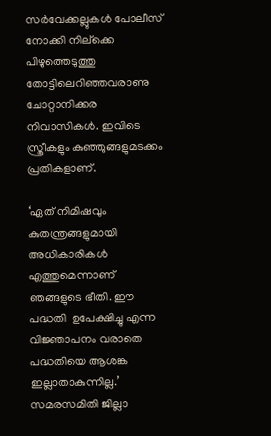സര്‍വേക്കല്ലുകള്‍ പോലീസ് നോക്കി നില്‌ക്കെ പിഴുത്തെടുത്തു തോട്ടിലെറിഞ്ഞവരാണു ചോറ്റാനിക്കര നിവാസികള്‍. ഇവിടെ സ്ത്രീകളും കുഞ്ഞുങ്ങളുമടക്കം പ്രതികളാണ്.

‘ഏത് നിമിഷവും കുതന്ത്രങ്ങളുമായി അധികാരികള്‍ എത്തുമെന്നാണ് ഞങ്ങളുടെ ഭീതി. ഈ പദ്ധതി  ഉപേക്ഷിച്ചു എന്ന വിജ്ഞാപനം വരാതെ പദ്ധതിയെ ആശങ്ക ഇല്ലാതാകുന്നില്ല.’ സമരസമിതി ജില്ലാ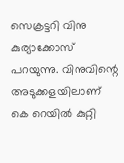സെക്രട്ടറി വിനു കുര്യാക്കോസ് പറയുന്നു. വിനുവിന്റെ അടുക്കളയിലാണ് കെ റെയില്‍ കുറ്റി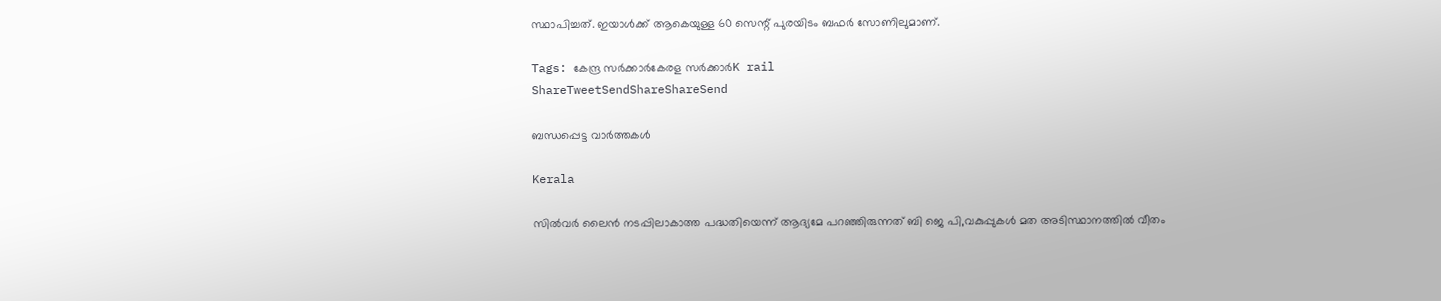സ്ഥാപിച്ചത്. ഇയാള്‍ക്ക് ആകെയുള്ള 60 സെന്റ് പുരയിടം ബഫര്‍ സോണിലുമാണ്.

Tags: കേന്ദ്ര സര്‍ക്കാര്‍കേരള സര്‍ക്കാര്‍K rail
ShareTweetSendShareShareSend

ബന്ധപ്പെട്ട വാര്‍ത്തകള്‍

Kerala

സില്‍വര്‍ ലൈന്‍ നടപ്പിലാകാത്ത പദ്ധതിയെന്ന് ആദ്യമേ പറഞ്ഞിരുന്നത് ബി ജെ പി,വകുപ്പുകള്‍ മത അടിസ്ഥാനത്തില്‍ വീതം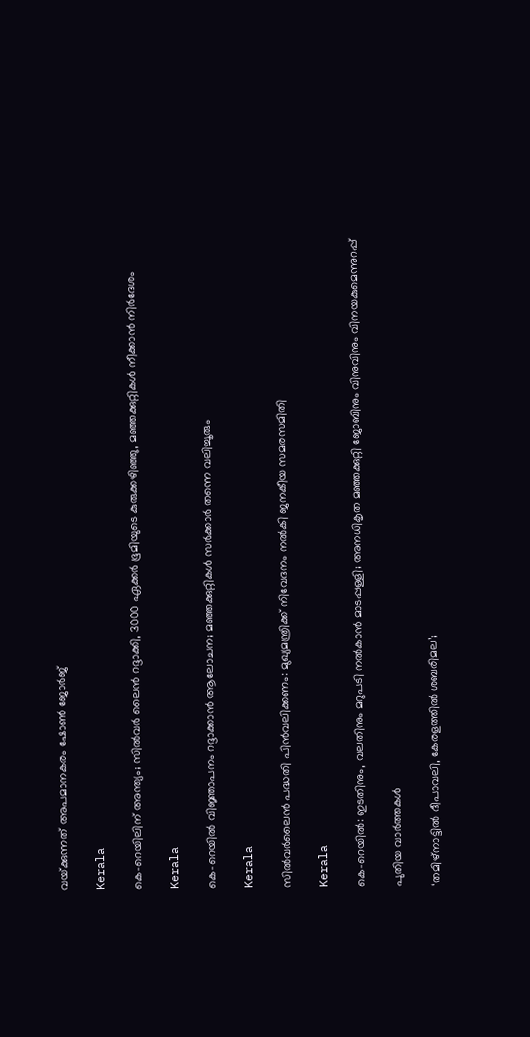വയ്‌ക്കുന്നത് അപമാനകരം ഷോണ്‍ ജോര്‍ജ്

Kerala

കെ-റെയിലിന് അന്ത്യം; സിൽവർ ലൈൻ റദ്ദാക്കി, 3000 ഏക്കർ ഭൂമിയുടെ കുരുക്കഴിഞ്ഞു, മഞ്ഞക്കുറ്റികൾ നീക്കാൻ നിർദേശം

Kerala

കെ-റെയിൽ വിജ്ഞാപനം റദ്ദാക്കാൻ ആലോചന; മഞ്ഞക്കുറ്റികൾ സർക്കാർ തന്നെ വലിച്ചൂരും

Kerala

സില്‍വര്‍ലൈന്‍ പദ്ധതി പിന്‍വലിക്കണം: മുഖ്യമന്ത്രിക്ക് നിവേദനം നല്‍കി ജനകീയ സമരസമിതി

Kerala

കെ-റെയില്‍: ഇടതിനും, വലതിനും മറുപടി നല്‍കാന്‍ മാടപ്പള്ളി; അനധികൃത മഞ്ഞക്കുറ്റി ജോബിനും വിനുവിനും വിനയകുമെന്നുറപ്പ്

പുതിയ വാര്‍ത്തകള്‍

‘തമിഴ്‌നാട്ടില്‍ ദീപാവലി, കേരളത്തില്‍ ശബരിമല’;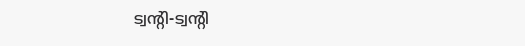ട്വന്റി-ട്വന്റി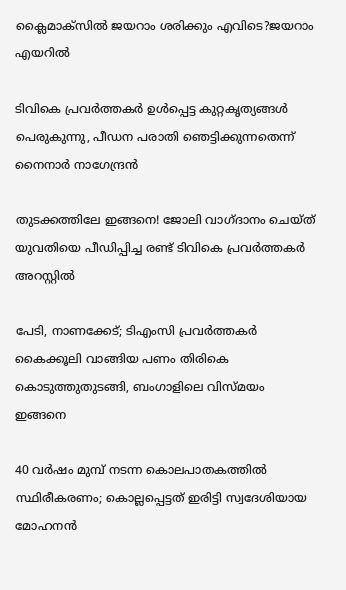ക്ലൈമാക്‌സില്‍ ജയറാം ശരിക്കും എവിടെ?ജയറാം എയറില്‍

ടിവികെ പ്രവര്‍ത്തകര്‍ ഉള്‍പ്പെട്ട കുറ്റകൃത്യങ്ങള്‍ പെരുകുന്നു, പീഡന പരാതി ഞെട്ടിക്കുന്നതെന്ന് നൈനാര്‍ നാഗേന്ദ്രന്‍

തുടക്കത്തിലേ ഇങ്ങനെ! ജോലി വാഗ്ദാനം ചെയ്ത് യുവതിയെ പീഡിപ്പിച്ച രണ്ട് ടിവികെ പ്രവര്‍ത്തകര്‍ അറസ്റ്റില്‍

പേടി, നാണക്കേട്; ടിഎംസി പ്രവർത്തകർ കൈക്കൂലി വാങ്ങിയ പണം തിരികെ കൊടുത്തുതുടങ്ങി, ബംഗാളിലെ വിസ്മയം ഇങ്ങനെ

40 വർഷം മുമ്പ് നടന്ന കൊലപാതകത്തിൽ സ്ഥിരീകരണം; കൊല്ലപ്പെട്ടത് ഇരിട്ടി സ്വദേശിയായ മോഹനൻ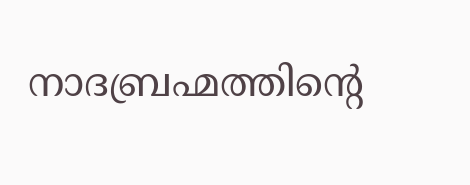നാദബ്രഹ്മത്തിന്റെ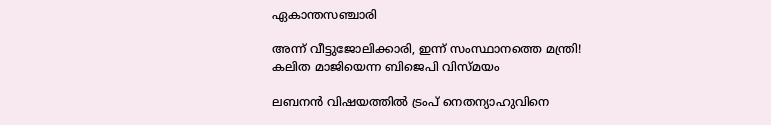ഏകാന്തസഞ്ചാരി

അന്ന് വീട്ടുജോലിക്കാരി, ഇന്ന് സംസ്ഥാനത്തെ മന്ത്രി! കലിത മാജിയെന്ന ബിജെപി വിസ്മയം

ലബനന്‍ വിഷയത്തില്‍ ട്രംപ് നെതന്യാഹുവിനെ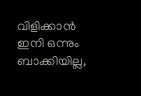വിളിക്കാന്‍ ഇനി ഒന്നും ബാക്കിയില്ല,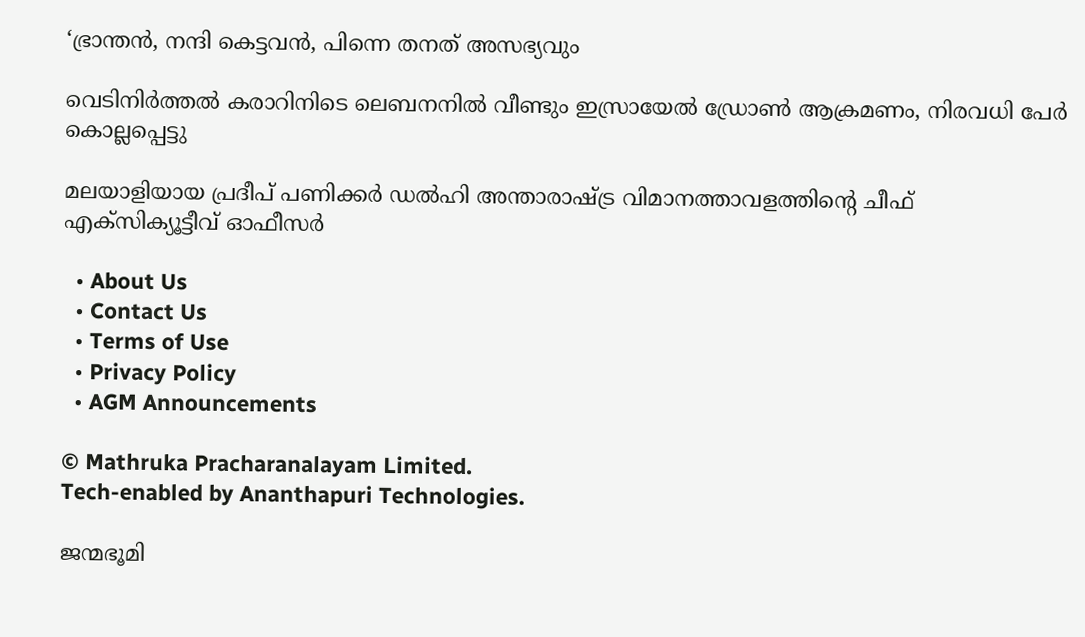‘ഭ്രാന്തന്‍, നന്ദി കെട്ടവന്‍, പിന്നെ തനത് അസഭ്യവും

വെടിനിര്‍ത്തല്‍ കരാറിനിടെ ലെബനനില്‍ വീണ്ടും ഇസ്രായേല്‍ ഡ്രോണ്‍ ആക്രമണം, നിരവധി പേര്‍ കൊല്ലപ്പെട്ടു

മലയാളിയായ പ്രദീപ് പണിക്കര്‍ ഡല്‍ഹി അന്താരാഷ്‌ട്ര വിമാനത്താവളത്തിന്റെ ചീഫ് എക്‌സിക്യൂട്ടീവ് ഓഫീസര്‍

  • About Us
  • Contact Us
  • Terms of Use
  • Privacy Policy
  • AGM Announcements

© Mathruka Pracharanalayam Limited.
Tech-enabled by Ananthapuri Technologies.

ജന്മഭൂമി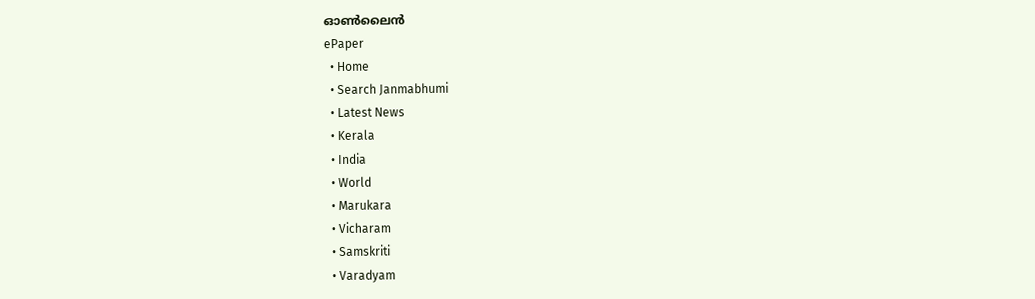ഓണ്‍ലൈന്‍
ePaper
  • Home
  • Search Janmabhumi
  • Latest News
  • Kerala
  • India
  • World
  • Marukara
  • Vicharam
  • Samskriti
  • Varadyam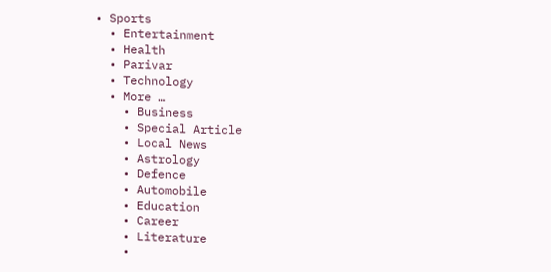• Sports
  • Entertainment
  • Health
  • Parivar
  • Technology
  • More …
    • Business
    • Special Article
    • Local News
    • Astrology
    • Defence
    • Automobile
    • Education
    • Career
    • Literature
    •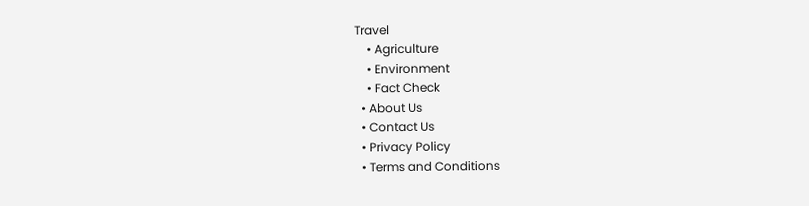Travel
    • Agriculture
    • Environment
    • Fact Check
  • About Us
  • Contact Us
  • Privacy Policy
  • Terms and Conditions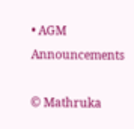• AGM Announcements

© Mathruka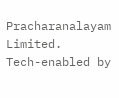Pracharanalayam Limited.
Tech-enabled by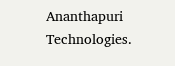Ananthapuri Technologies.